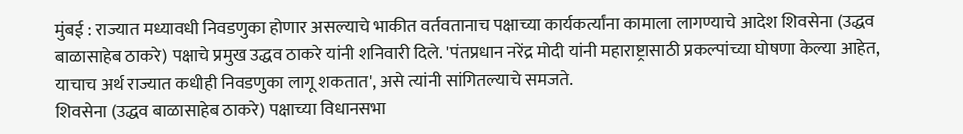मुंबई : राज्यात मध्यावधी निवडणुका होणार असल्याचे भाकीत वर्तवतानाच पक्षाच्या कार्यकर्त्यांना कामाला लागण्याचे आदेश शिवसेना (उद्धव बाळासाहेब ठाकरे) पक्षाचे प्रमुख उद्धव ठाकरे यांनी शनिवारी दिले. 'पंतप्रधान नरेंद्र मोदी यांनी महाराष्ट्रासाठी प्रकल्पांच्या घोषणा केल्या आहेत, याचाच अर्थ राज्यात कधीही निवडणुका लागू शकतात', असे त्यांनी सांगितल्याचे समजते.
शिवसेना (उद्धव बाळासाहेब ठाकरे) पक्षाच्या विधानसभा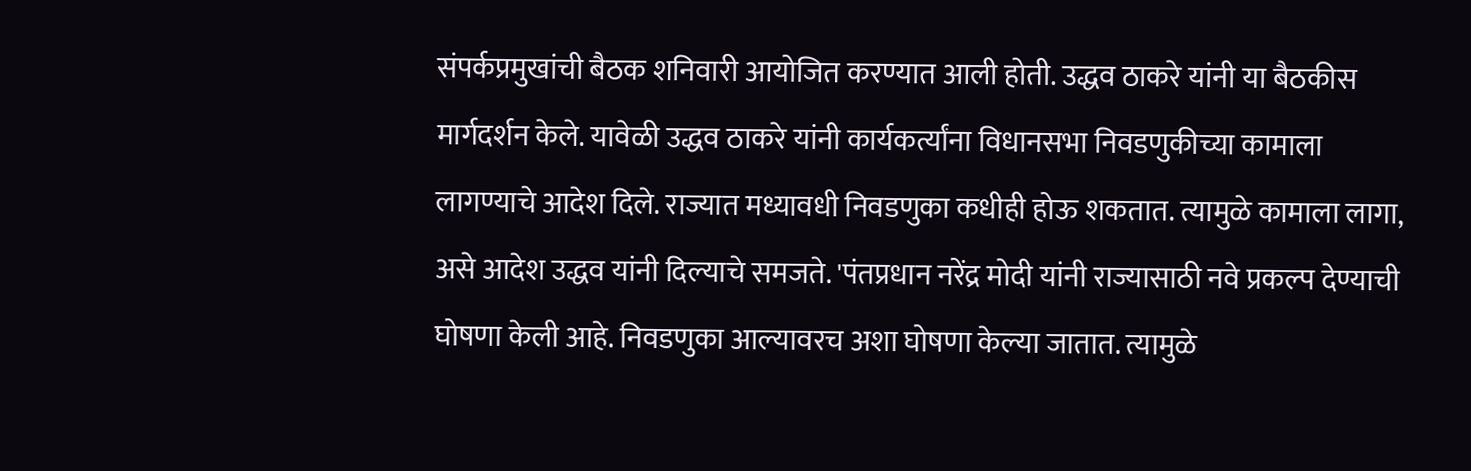संपर्कप्रमुखांची बैठक शनिवारी आयोजित करण्यात आली होती. उद्धव ठाकरे यांनी या बैठकीस मार्गदर्शन केले. यावेळी उद्धव ठाकरे यांनी कार्यकर्त्यांना विधानसभा निवडणुकीच्या कामाला लागण्याचे आदेश दिले. राज्यात मध्यावधी निवडणुका कधीही होऊ शकतात. त्यामुळे कामाला लागा, असे आदेश उद्धव यांनी दिल्याचे समजते. 'पंतप्रधान नरेंद्र मोदी यांनी राज्यासाठी नवे प्रकल्प देण्याची घोषणा केली आहे. निवडणुका आल्यावरच अशा घोषणा केल्या जातात. त्यामुळे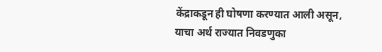केंद्राकडून ही घोषणा करण्यात आली असून, याचा अर्थ राज्यात निवडणुका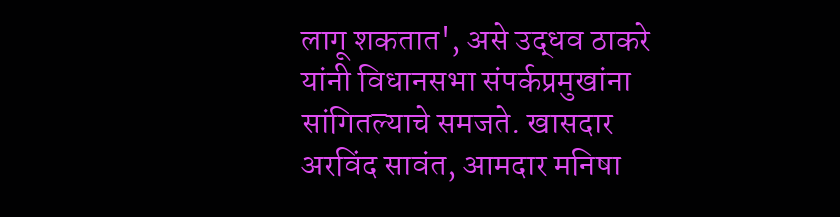लागू शकतात', असे उद्धव ठाकरे यांनी विधानसभा संपर्कप्रमुखांना सांगितल्याचे समजते. खासदार अरविंद सावंत, आमदार मनिषा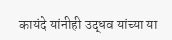कायंदे यांनीही उद्धव यांच्या या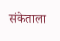संकेताला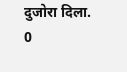दुजोरा दिला.
0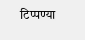टिप्पण्या